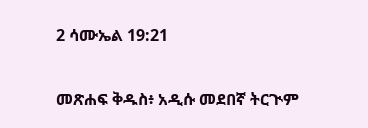2 ሳሙኤል 19:21

መጽሐፍ ቅዱስ፥ አዲሱ መደበኛ ትርጒም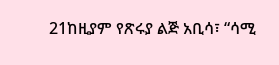21ከዚያም የጽሩያ ልጅ አቢሳ፣ “ሳሚ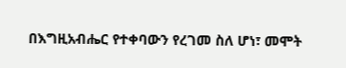በእግዚአብሔር የተቀባውን የረገመ ስለ ሆነ፣ መሞት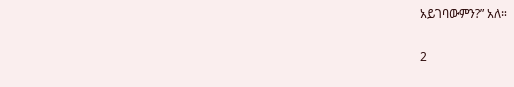አይገባውምን?” አለ።

2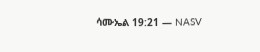ሳሙኤል 19:21 — NASV